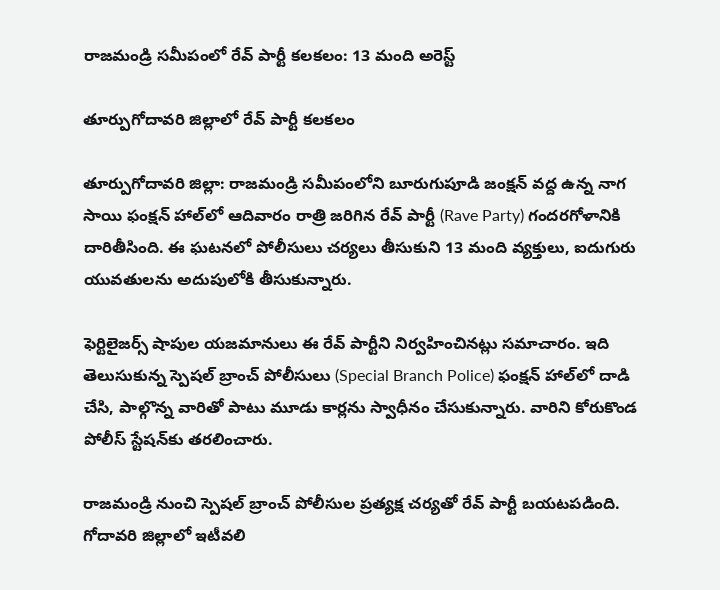రాజమండ్రి సమీపంలో రేవ్ పార్టీ కలకలం: 13 మంది అరెస్ట్

తూర్పుగోదావరి జిల్లాలో రేవ్ పార్టీ కలకలం

తూర్పుగోదావరి జిల్లా: రాజమండ్రి సమీపంలోని బూరుగుపూడి జంక్షన్ వద్ద ఉన్న నాగ సాయి ఫంక్షన్ హాల్‌లో ఆదివారం రాత్రి జరిగిన రేవ్ పార్టీ (Rave Party) గందరగోళానికి దారితీసింది. ఈ ఘటనలో పోలీసులు చర్యలు తీసుకుని 13 మంది వ్యక్తులు, ఐదుగురు యువతులను అదుపులోకి తీసుకున్నారు.

ఫెర్టిలైజర్స్ షాపుల యజమానులు ఈ రేవ్ పార్టీని నిర్వహించినట్లు సమాచారం. ఇది తెలుసుకున్న స్పెషల్ బ్రాంచ్ పోలీసులు (Special Branch Police) ఫంక్షన్ హాల్‌లో దాడి చేసి, పాల్గొన్న వారితో పాటు మూడు కార్లను స్వాధీనం చేసుకున్నారు. వారిని కోరుకొండ పోలీస్ స్టేషన్‌కు తరలించారు.

రాజమండ్రి నుంచి స్పెషల్ బ్రాంచ్ పోలీసుల ప్రత్యక్ష చర్యతో రేవ్ పార్టీ బయటపడింది. గోదావరి జిల్లాలో ఇటీవలి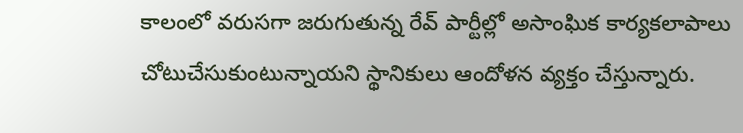కాలంలో వరుసగా జరుగుతున్న రేవ్ పార్టీల్లో అసాంఘిక కార్యకలాపాలు చోటుచేసుకుంటున్నాయని స్థానికులు ఆందోళన వ్యక్తం చేస్తున్నారు.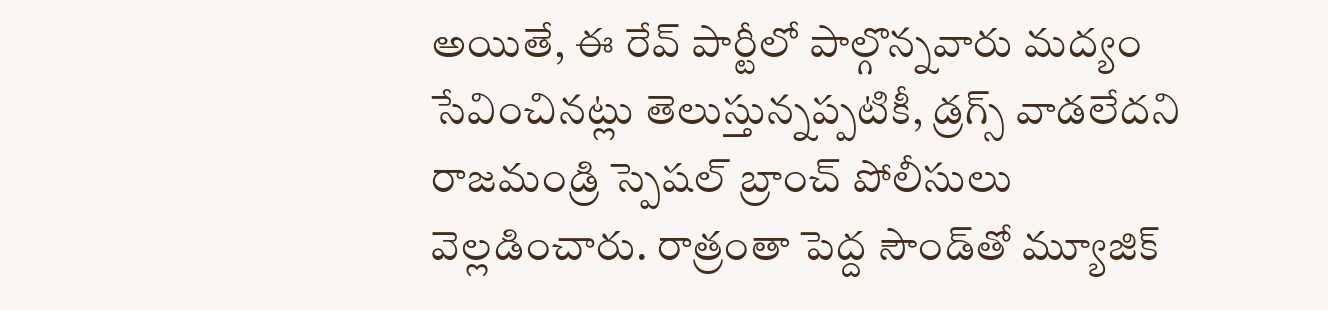అయితే, ఈ రేవ్ పార్టీలో పాల్గొన్నవారు మద్యం సేవించినట్లు తెలుస్తున్నప్పటికీ, డ్రగ్స్ వాడలేదని రాజమండ్రి స్పెషల్ బ్రాంచ్ పోలీసులు వెల్లడించారు. రాత్రంతా పెద్ద సౌండ్‌తో మ్యూజిక్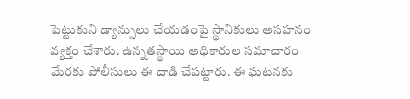పెట్టుకుని డ్యాన్సులు చేయడంపై స్థానికులు అసహనం వ్యక్తం చేశారు. ఉన్నతస్థాయి అధికారుల సమాచారం మేరకు పోలీసులు ఈ దాడి చేపట్టారు. ఈ ఘటనకు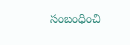సంబంధించి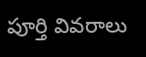పూర్తి వివరాలు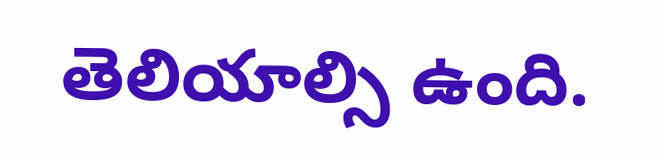తెలియాల్సి ఉంది.